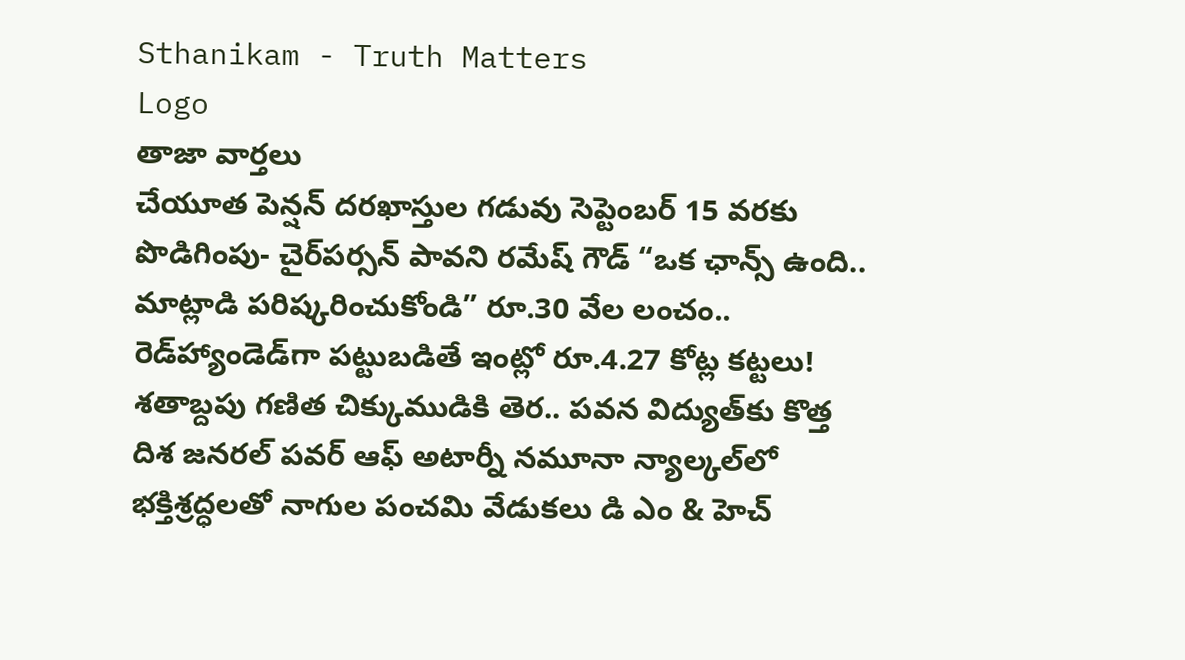Sthanikam - Truth Matters
Logo
తాజా వార్తలు
చేయూత పెన్షన్ దరఖాస్తుల గడువు సెప్టెంబర్ 15 వరకు పొడిగింపు- చైర్‌పర్సన్ పావని రమేష్ గౌడ్ “ఒక ఛాన్స్‌ ఉంది.. మాట్లాడి పరిష్కరించుకోండి” రూ.30 వేల లంచం.. రెడ్‌హ్యాండెడ్‌గా పట్టుబడితే ఇంట్లో రూ.4.27 కోట్ల కట్టలు! శతాబ్దపు గణిత చిక్కుముడికి తెర.. పవన విద్యుత్‌కు కొత్త దిశ జనరల్ పవర్ ఆఫ్ అటార్నీ నమూనా న్యాల్కల్‌లో భక్తిశ్రద్ధలతో నాగుల పంచమి వేడుకలు డి ఎం & హెచ్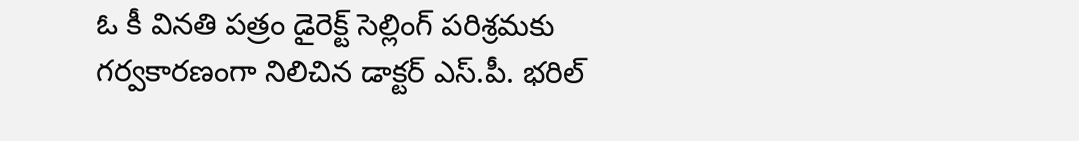ఓ కీ వినతి పత్రం డైరెక్ట్ సెల్లింగ్ పరిశ్రమకు గర్వకారణంగా నిలిచిన డాక్టర్ ఎస్.పీ. భరిల్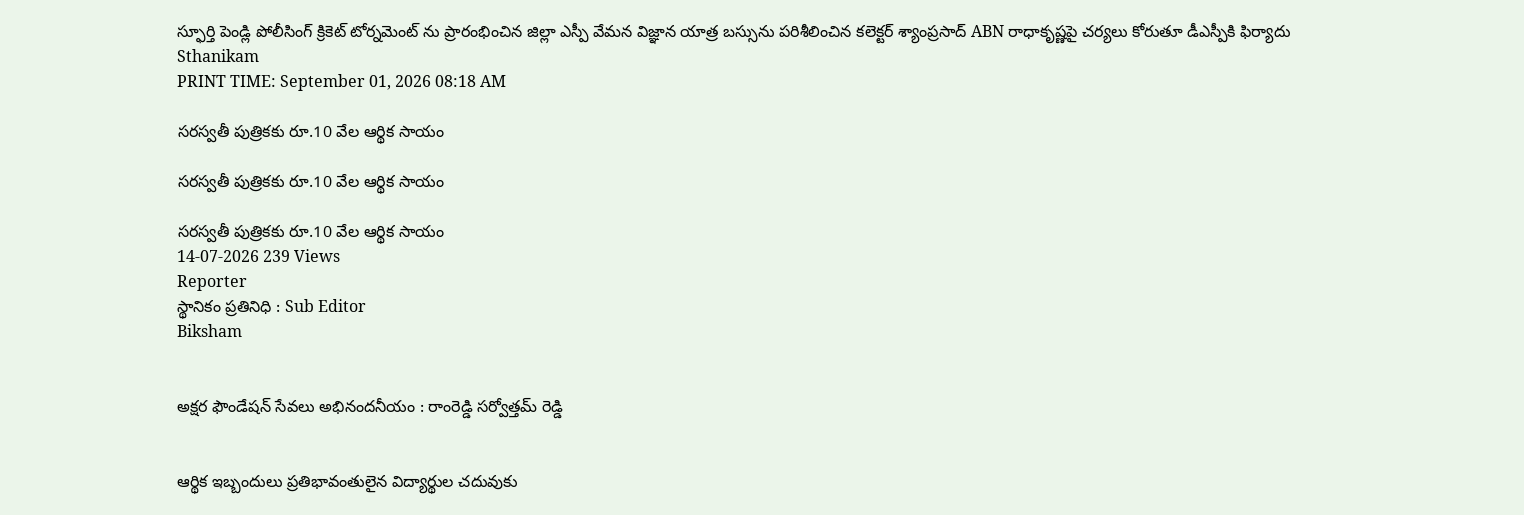స్ఫూర్తి పెండ్లి పోలీసింగ్ క్రికెట్ టోర్నమెంట్ ను ప్రారంభించిన జిల్లా ఎస్పీ వేమన విజ్ఞాన యాత్ర బస్సును పరిశీలించిన కలెక్టర్ శ్యాంప్రసాద్ ABN రాధాకృష్ణపై చర్యలు కోరుతూ డీఎస్పీకి ఫిర్యాదు
Sthanikam
PRINT TIME: September 01, 2026 08:18 AM

సరస్వతీ పుత్రికకు రూ.10 వేల ఆర్థిక సాయం

సరస్వతీ పుత్రికకు రూ.10 వేల ఆర్థిక సాయం

సరస్వతీ పుత్రికకు రూ.10 వేల ఆర్థిక సాయం
14-07-2026 239 Views
Reporter
స్థానికం ప్రతినిధి : Sub Editor
Biksham


అక్షర ఫౌండేషన్ సేవలు అభినందనీయం : రాంరెడ్డి సర్వోత్తమ్ రెడ్డి


ఆర్థిక ఇబ్బందులు ప్రతిభావంతులైన విద్యార్థుల చదువుకు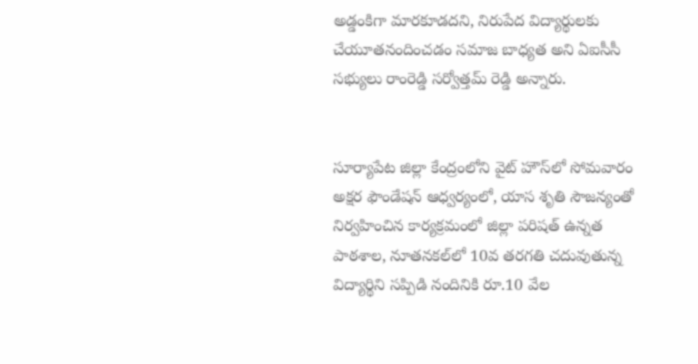అడ్డంకిగా మారకూడదని, నిరుపేద విద్యార్థులకు చేయూతనందించడం సమాజ బాధ్యత అని ఏఐసీసీ సభ్యులు రాంరెడ్డి సర్వోత్తమ్ రెడ్డి అన్నారు.


సూర్యాపేట జిల్లా కేంద్రంలోని వైట్ హౌస్‌లో సోమవారం అక్షర ఫౌండేషన్ ఆధ్వర్యంలో, యాస శృతి సౌజన్యంతో నిర్వహించిన కార్యక్రమంలో జిల్లా పరిషత్ ఉన్నత పాఠశాల, నూతనకల్‌లో 10వ తరగతి చదువుతున్న విద్యార్థిని సప్పిడి నందినికి రూ.10 వేల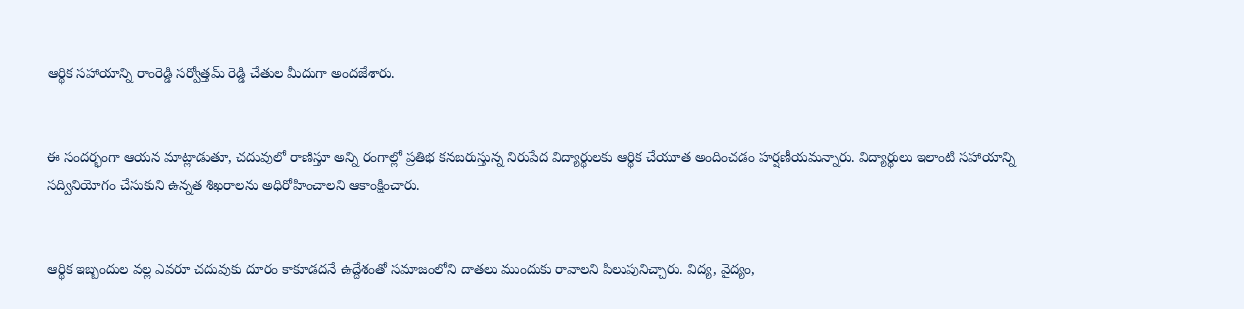ఆర్థిక సహాయాన్ని రాంరెడ్డి సర్వోత్తమ్ రెడ్డి చేతుల మీదుగా అందజేశారు.


ఈ సందర్భంగా ఆయన మాట్లాడుతూ, చదువులో రాణిస్తూ అన్ని రంగాల్లో ప్రతిభ కనబరుస్తున్న నిరుపేద విద్యార్థులకు ఆర్థిక చేయూత అందించడం హర్షణీయమన్నారు. విద్యార్థులు ఇలాంటి సహాయాన్ని సద్వినియోగం చేసుకుని ఉన్నత శిఖరాలను అధిరోహించాలని ఆకాంక్షించారు.


ఆర్థిక ఇబ్బందుల వల్ల ఎవరూ చదువుకు దూరం కాకూడదనే ఉద్దేశంతో సమాజంలోని దాతలు ముందుకు రావాలని పిలుపునిచ్చారు. విద్య, వైద్యం,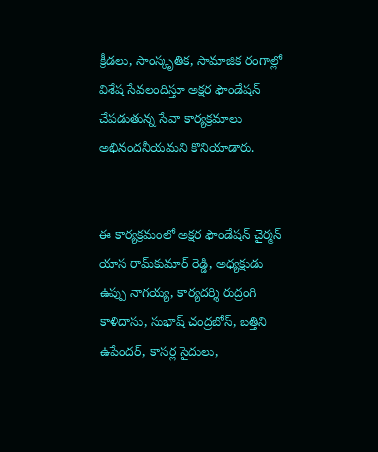క్రీడలు, సాంస్కృతిక, సామాజిక రంగాల్లో విశేష సేవలందిస్తూ అక్షర ఫౌండేషన్ చేపడుతున్న సేవా కార్యక్రమాలు అభినందనీయమని కొనియాడారు.


ఈ కార్యక్రమంలో అక్షర ఫౌండేషన్ చైర్మన్ యాస రామ్‌కుమార్ రెడ్డి, అధ్యక్షుడు ఉప్పు నాగయ్య, కార్యదర్శి రుద్రంగి కాళిదాసు, సుభాష్ చంద్రబోస్, బత్తిని ఉపేందర్, కాసర్ల సైదులు,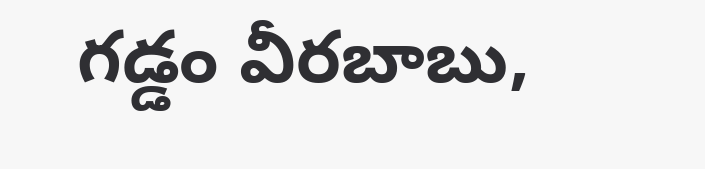గడ్డం వీరబాబు,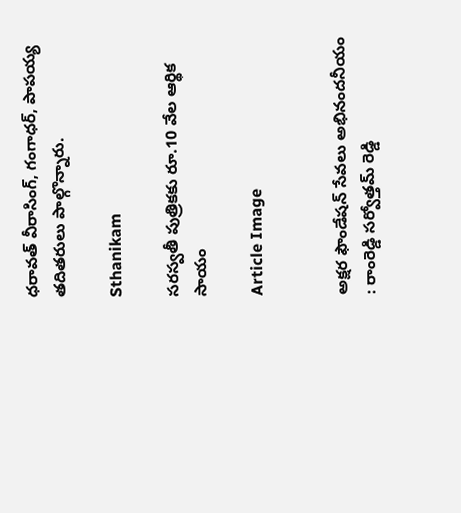ధరావత్ వీరాసింగ్, గంగాధర్, పాపయ్య తదితరులు పాల్గొన్నారు.

Sthanikam

సరస్వతీ పుత్రికకు రూ.10 వేల ఆర్థిక సాయం

Article Image


అక్షర ఫౌండేషన్ సేవలు అభినందనీయం : రాంరెడ్డి సర్వోత్తమ్ రెడ్డి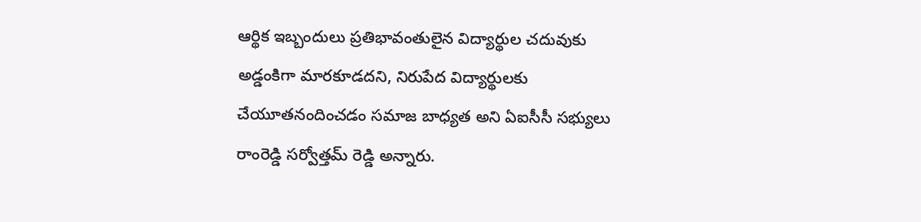ఆర్థిక ఇబ్బందులు ప్రతిభావంతులైన విద్యార్థుల చదువుకు అడ్డంకిగా మారకూడదని, నిరుపేద విద్యార్థులకు చేయూతనందించడం సమాజ బాధ్యత అని ఏఐసీసీ సభ్యులు రాంరెడ్డి సర్వోత్తమ్ రెడ్డి అన్నారు.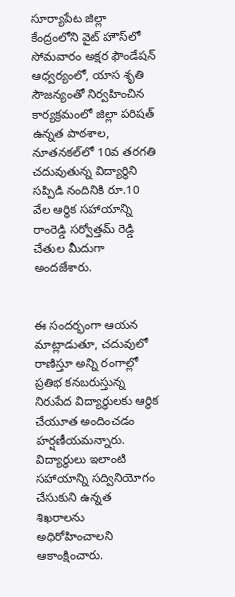సూర్యాపేట జిల్లా కేంద్రంలోని వైట్ హౌస్‌లో సోమవారం అక్షర ఫౌండేషన్ ఆధ్వర్యంలో, యాస శృతి సౌజన్యంతో నిర్వహించిన కార్యక్రమంలో జిల్లా పరిషత్ ఉన్నత పాఠశాల, నూతనకల్‌లో 10వ తరగతి చదువుతున్న విద్యార్థిని సప్పిడి నందినికి రూ.10 వేల ఆర్థిక సహాయాన్ని రాంరెడ్డి సర్వోత్తమ్ రెడ్డి చేతుల మీదుగా అందజేశారు.


ఈ సందర్భంగా ఆయన మాట్లాడుతూ, చదువులో రాణిస్తూ అన్ని రంగాల్లో ప్రతిభ కనబరుస్తున్న నిరుపేద విద్యార్థులకు ఆర్థిక చేయూత అందించడం హర్షణీయమన్నారు. విద్యార్థులు ఇలాంటి సహాయాన్ని సద్వినియోగం చేసుకుని ఉన్నత శిఖరాలను అధిరోహించాలని ఆకాంక్షించారు.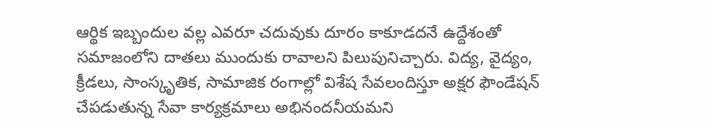ఆర్థిక ఇబ్బందుల వల్ల ఎవరూ చదువుకు దూరం కాకూడదనే ఉద్దేశంతో సమాజంలోని దాతలు ముందుకు రావాలని పిలుపునిచ్చారు. విద్య, వైద్యం, క్రీడలు, సాంస్కృతిక, సామాజిక రంగాల్లో విశేష సేవలందిస్తూ అక్షర ఫౌండేషన్ చేపడుతున్న సేవా కార్యక్రమాలు అభినందనీయమని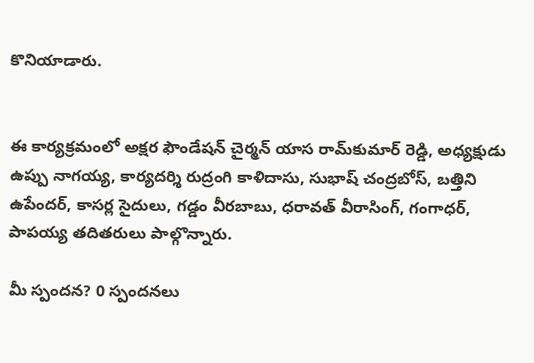కొనియాడారు.


ఈ కార్యక్రమంలో అక్షర ఫౌండేషన్ చైర్మన్ యాస రామ్‌కుమార్ రెడ్డి, అధ్యక్షుడు ఉప్పు నాగయ్య, కార్యదర్శి రుద్రంగి కాళిదాసు, సుభాష్ చంద్రబోస్, బత్తిని ఉపేందర్, కాసర్ల సైదులు, గడ్డం వీరబాబు, ధరావత్ వీరాసింగ్, గంగాధర్, పాపయ్య తదితరులు పాల్గొన్నారు.

మీ స్పందన? 0 స్పందనలు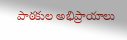పాఠకుల అభిప్రాయాలు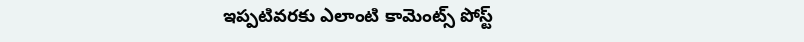ఇప్పటివరకు ఎలాంటి కామెంట్స్ పోస్ట్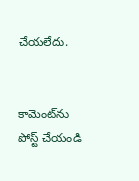చేయలేదు.


కామెంట్‌ను పోస్ట్ చేయండి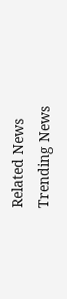Related News
Trending News